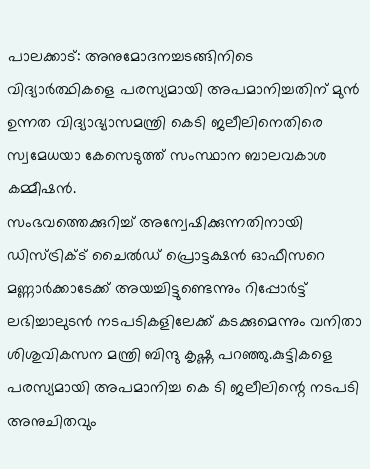പാലക്കാട്: അനുമോദനച്ചടങ്ങിനിടെ വിദ്യാർത്ഥികളെ പരസ്യമായി അപമാനിച്ചതിന് മുൻ ഉന്നത വിദ്യാഭ്യാസമന്ത്രി കെടി ജലീലിനെതിരെ സ്വമേധയാ കേസെടുത്ത് സംസ്ഥാന ബാലവകാശ കമ്മീഷൻ.
സംഭവത്തെക്കുറിച്ച് അന്വേഷിക്കുന്നതിനായി ഡിസ്ട്രിക്ട് ചൈൽഡ് പ്രൊട്ടക്ഷൻ ഓഫീസറെ മണ്ണാർക്കാടേക്ക് അയച്ചിട്ടുണ്ടെന്നും റിപ്പോർട്ട് ലഭിച്ചാലുടൻ നടപടികളിലേക്ക് കടക്കുമെന്നും വനിതാ ശിശുവികസന മന്ത്രി ബിന്ദു കൃഷ്ണ പറഞ്ഞു.കുട്ടികളെ പരസ്യമായി അപമാനിച്ച കെ ടി ജലീലിന്റെ നടപടി അനുചിതവും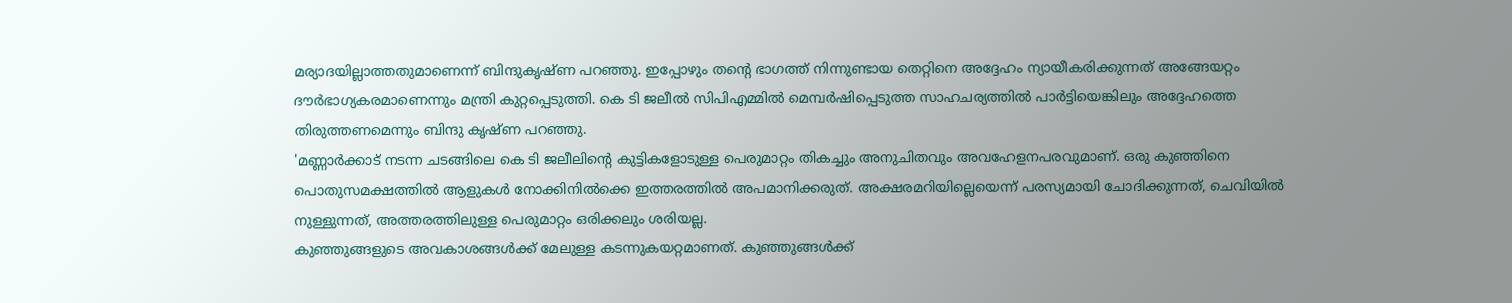മര്യാദയില്ലാത്തതുമാണെന്ന് ബിന്ദുകൃഷ്ണ പറഞ്ഞു. ഇപ്പോഴും തന്റെ ഭാഗത്ത് നിന്നുണ്ടായ തെറ്റിനെ അദ്ദേഹം ന്യായീകരിക്കുന്നത് അങ്ങേയറ്റം ദൗർഭാഗ്യകരമാണെന്നും മന്ത്രി കുറ്റപ്പെടുത്തി. കെ ടി ജലീൽ സിപിഎമ്മിൽ മെമ്പർഷിപ്പെടുത്ത സാഹചര്യത്തിൽ പാർട്ടിയെങ്കിലും അദ്ദേഹത്തെ തിരുത്തണമെന്നും ബിന്ദു കൃഷ്ണ പറഞ്ഞു.
'മണ്ണാർക്കാട് നടന്ന ചടങ്ങിലെ കെ ടി ജലീലിന്റെ കുട്ടികളോടുള്ള പെരുമാറ്റം തികച്ചും അനുചിതവും അവഹേളനപരവുമാണ്. ഒരു കുഞ്ഞിനെ പൊതുസമക്ഷത്തിൽ ആളുകൾ നോക്കിനിൽക്കെ ഇത്തരത്തിൽ അപമാനിക്കരുത്. അക്ഷരമറിയില്ലെയെന്ന് പരസ്യമായി ചോദിക്കുന്നത്, ചെവിയിൽ നുള്ളുന്നത്, അത്തരത്തിലുള്ള പെരുമാറ്റം ഒരിക്കലും ശരിയല്ല.
കുഞ്ഞുങ്ങളുടെ അവകാശങ്ങൾക്ക് മേലുള്ള കടന്നുകയറ്റമാണത്. കുഞ്ഞുങ്ങൾക്ക്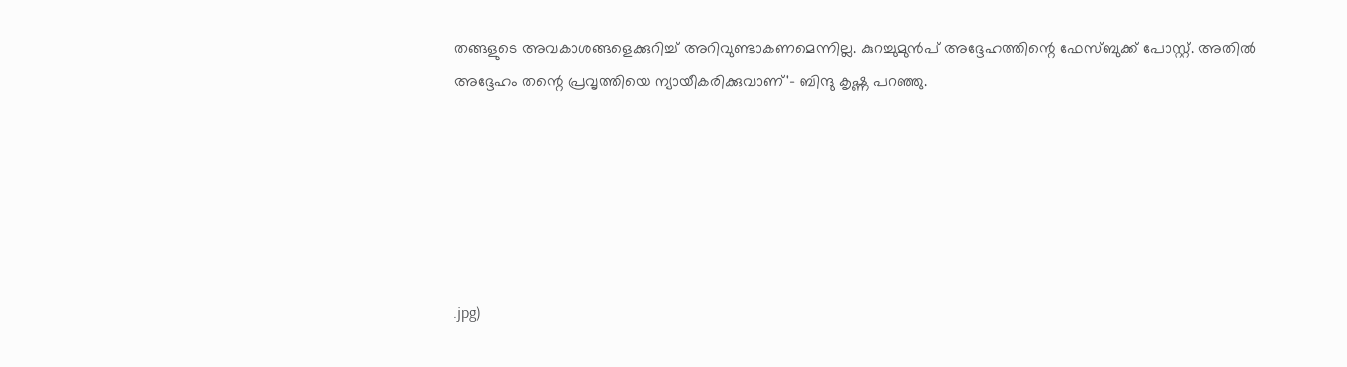തങ്ങളുടെ അവകാശങ്ങളെക്കുറിച്ച് അറിവുണ്ടാകണമെന്നില്ല. കുറച്ചുമുൻപ് അദ്ദേഹത്തിന്റെ ഫേസ്ബുക്ക് പോസ്റ്റ്. അതിൽ അദ്ദേഹം തന്റെ പ്രവൃത്തിയെ ന്യായീകരിക്കുവാണ്'- ബിന്ദു കൃഷ്ണ പറഞ്ഞു.






.jpg)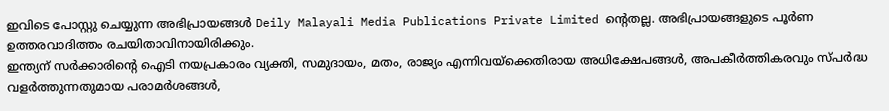ഇവിടെ പോസ്റ്റു ചെയ്യുന്ന അഭിപ്രായങ്ങൾ Deily Malayali Media Publications Private Limited ന്റെതല്ല. അഭിപ്രായങ്ങളുടെ പൂർണ ഉത്തരവാദിത്തം രചയിതാവിനായിരിക്കും.
ഇന്ത്യന് സർക്കാരിന്റെ ഐടി നയപ്രകാരം വ്യക്തി, സമുദായം, മതം, രാജ്യം എന്നിവയ്ക്കെതിരായ അധിക്ഷേപങ്ങൾ, അപകീർത്തികരവും സ്പർദ്ധ വളർത്തുന്നതുമായ പരാമർശങ്ങൾ,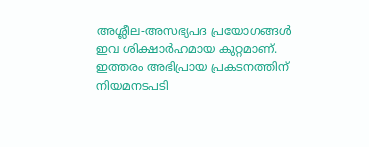അശ്ലീല-അസഭ്യപദ പ്രയോഗങ്ങൾ ഇവ ശിക്ഷാർഹമായ കുറ്റമാണ്. ഇത്തരം അഭിപ്രായ പ്രകടനത്തിന് നിയമനടപടി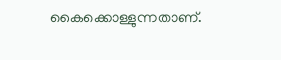കൈക്കൊള്ളുന്നതാണ്.